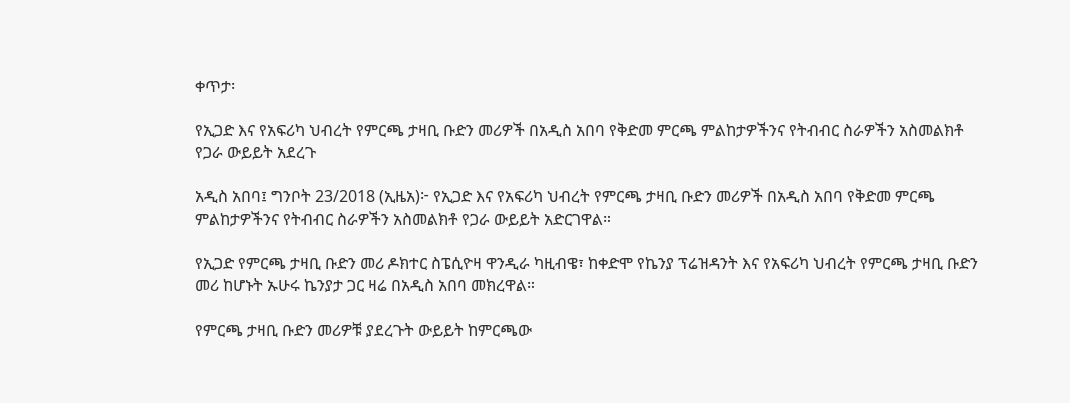ቀጥታ፡

የኢጋድ እና የአፍሪካ ህብረት የምርጫ ታዛቢ ቡድን መሪዎች በአዲስ አበባ የቅድመ ምርጫ ምልከታዎችንና የትብብር ስራዎችን አስመልክቶ የጋራ ውይይት አደረጉ

አዲስ አበባ፤ ግንቦት 23/2018 (ኢዜአ)፦ የኢጋድ እና የአፍሪካ ህብረት የምርጫ ታዛቢ ቡድን መሪዎች በአዲስ አበባ የቅድመ ምርጫ ምልከታዎችንና የትብብር ስራዎችን አስመልክቶ የጋራ ውይይት አድርገዋል።

የኢጋድ የምርጫ ታዛቢ ቡድን መሪ ዶክተር ስፔሲዮዛ ዋንዲራ ካዚብዌ፣ ከቀድሞ የኬንያ ፕሬዝዳንት እና የአፍሪካ ህብረት የምርጫ ታዛቢ ቡድን መሪ ከሆኑት ኡሁሩ ኬንያታ ጋር ዛሬ በአዲስ አበባ መክረዋል።

የምርጫ ታዛቢ ቡድን መሪዎቹ ያደረጉት ውይይት ከምርጫው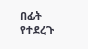በፊት የተደረጉ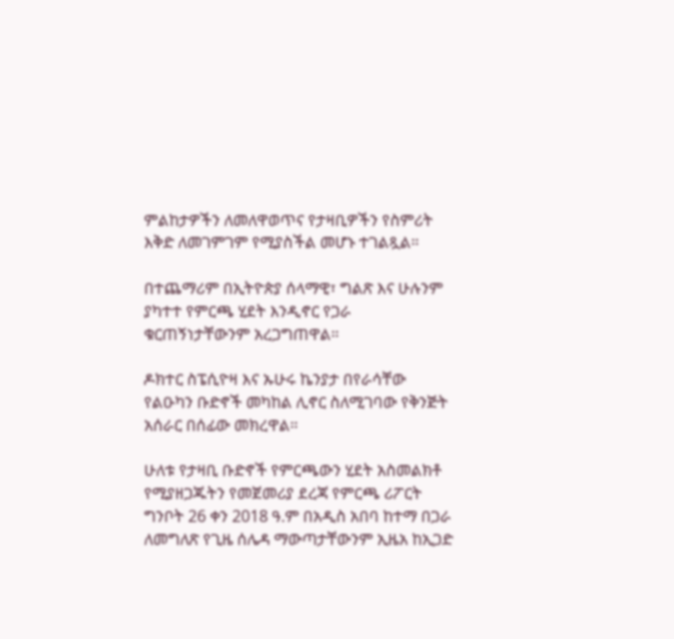ምልከታዎችን ለመለዋወጥና የታዛቢዎችን የስምሪት እቅድ ለመገምገም የሚያስችል መሆኑ ተገልጿል።

በተጨማሪም በኢትዮጵያ ሰላማዊ፣ ግልጽ እና ሁሉንም ያካተተ የምርጫ ሂደት እንዲኖር የጋራ ቁርጠኝነታቸውንም አረጋግጠዋል።

ዶክተር ስፔሲዮዛ እና ኡሁሩ ኬንያታ በየራሳቸው የልዑካን ቡድኖች መካከል ሊኖር ስለሚገባው የቅንጅት አሰራር በሰፊው መክረዋል።

ሁለቱ የታዛቢ ቡድኖች የምርጫውን ሂደት አስመልክቶ የሚያዘጋጁትን የመጀመሪያ ደረጃ የምርጫ ሪፖርት ግንቦት 26 ቀን 2018 ዓ.ም በአዲስ አበባ ከተማ በጋራ ለመግለጽ የጊዜ ሰሌዳ ማውጣታቸውንም ኢዜአ ከኢጋድ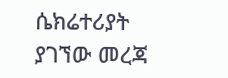ሴክሬተሪያት ያገኘው መረጃ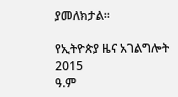ያመለክታል።

የኢትዮጵያ ዜና አገልግሎት
2015
ዓ.ም